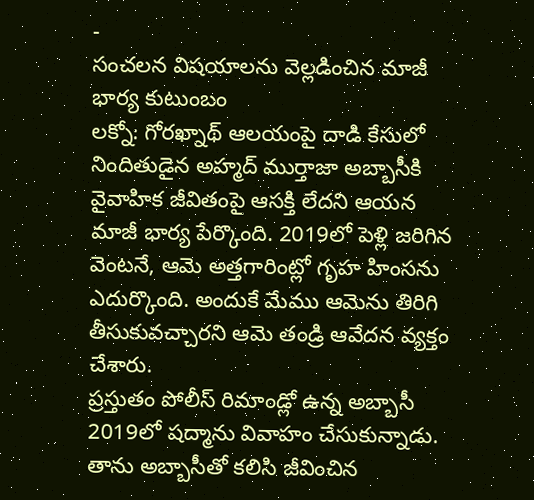-
సంచలన విషయాలను వెల్లడించిన మాజీ భార్య కుటుంబం
లక్నో: గోరఖ్నాథ్ ఆలయంపై దాడి కేసులో నిందితుడైన అహ్మద్ ముర్తాజా అబ్బాసీకి వైవాహిక జీవితంపై ఆసక్తి లేదని ఆయన మాజీ భార్య పేర్కొంది. 2019లో పెళ్లి జరిగిన వెంటనే, ఆమె అత్తగారింట్లో గృహ హింసను ఎదుర్కొంది. అందుకే మేము ఆమెను తిరిగి తీసుకువచ్చారని ఆమె తండ్రి ఆవేదన వ్యక్తం చేశారు.
ప్రస్తుతం పోలీస్ రిమాండ్లో ఉన్న అబ్బాసీ 2019లో షద్మాను వివాహం చేసుకున్నాడు. తాను అబ్బాసీతో కలిసి జీవించిన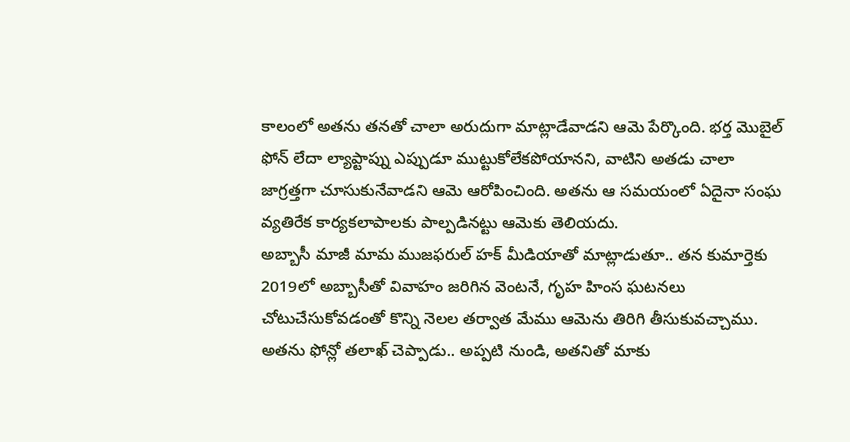కాలంలో అతను తనతో చాలా అరుదుగా మాట్లాడేవాడని ఆమె పేర్కొంది. భర్త మొబైల్ ఫోన్ లేదా ల్యాప్టాప్ను ఎప్పుడూ ముట్టుకోలేకపోయానని, వాటిని అతడు చాలా జాగ్రత్తగా చూసుకునేవాడని ఆమె ఆరోపించింది. అతను ఆ సమయంలో ఏదైనా సంఘ వ్యతిరేక కార్యకలాపాలకు పాల్పడినట్టు ఆమెకు తెలియదు.
అబ్బాసీ మాజీ మామ ముజఫరుల్ హక్ మీడియాతో మాట్లాడుతూ.. తన కుమార్తెకు 2019లో అబ్బాసీతో వివాహం జరిగిన వెంటనే, గృహ హింస ఘటనలు చోటుచేసుకోవడంతో కొన్ని నెలల తర్వాత మేము ఆమెను తిరిగి తీసుకువచ్చాము. అతను ఫోన్లో తలాఖ్ చెప్పాడు.. అప్పటి నుండి, అతనితో మాకు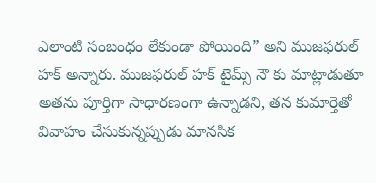ఎలాంటి సంబంధం లేకుండా పోయింది” అని ముజఫరుల్ హక్ అన్నారు. ముజఫరుల్ హక్ టైమ్స్ నౌ కు మాట్లాడుతూ అతను పూర్తిగా సాధారణంగా ఉన్నాడని, తన కుమార్తెతో వివాహం చేసుకున్నప్పుడు మానసిక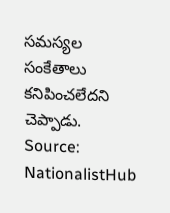సమస్యల సంకేతాలు కనిపించలేదని చెప్పాడు.
Source: NationalistHub